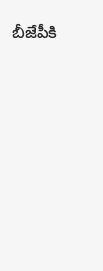బీజేపీకి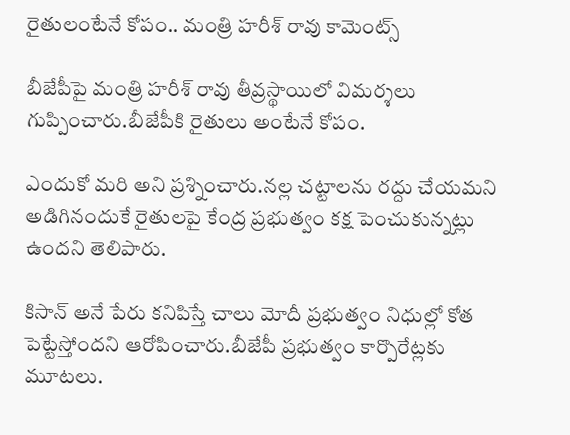రైతులంటేనే కోపం.. మంత్రి హరీశ్ రావు కామెంట్స్

బీజేపీపై మంత్రి హరీశ్ రావు తీవ్రస్థాయిలో విమర్శలు గుప్పించారు.బీజేపీకి రైతులు అంటేనే కోపం.

ఎందుకో మరి అని ప్రశ్నించారు.నల్ల చట్టాలను రద్దు చేయమని అడిగినందుకే రైతులపై కేంద్ర ప్రభుత్వం కక్ష పెంచుకున్నట్లు ఉందని తెలిపారు.

కిసాన్ అనే పేరు కనిపిస్తే చాలు మోదీ ప్రభుత్వం నిధుల్లో కోత పెట్టేస్తోందని ఆరోపించారు.బీజేపీ ప్రభుత్వం కార్పొరేట్లకు మూటలు.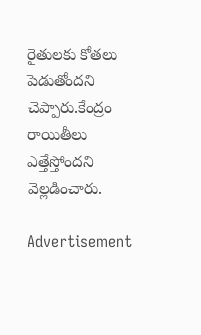రైతులకు కోతలు పెడుతోందని చెప్పారు.కేంద్రం రాయితీలు ఎత్తేస్తోందని వెల్లడించారు.

Advertisement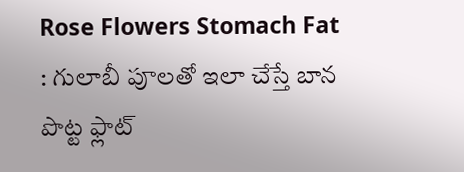Rose Flowers Stomach Fat : గులాబీ పూలతో ఇలా చేస్తే బాన పొట్ట ఫ్లాట్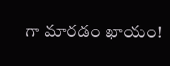గా మారడం ఖాయం!